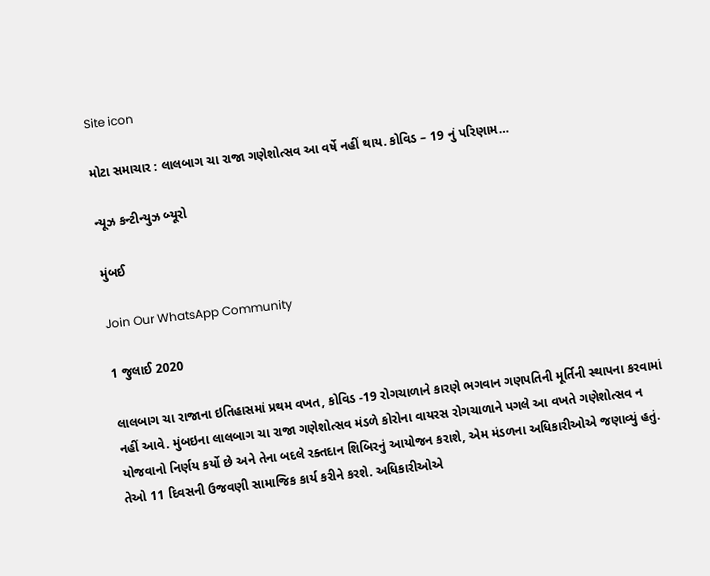Site icon

મોટા સમાચાર : લાલબાગ ચા રાજા ગણેશોત્સવ આ વર્ષે નહીં થાય. કોવિડ – 19 નું પરિણામ…

ન્યૂઝ કન્ટીન્યુઝ બ્યૂરો

મુંબઈ

Join Our WhatsApp Community

1 જુલાઈ 2020

લાલબાગ ચા રાજાના ઇતિહાસમાં પ્રથમ વખત, કોવિડ -19 રોગચાળાને કારણે ભગવાન ગણપતિની મૂર્તિની સ્થાપના કરવામાં નહીં આવે. મુંબઇના લાલબાગ ચા રાજા ગણેશોત્સવ મંડળે કોરોના વાયરસ રોગચાળાને પગલે આ વખતે ગણેશોત્સવ ન યોજવાનો નિર્ણય કર્યો છે અને તેના બદલે રક્તદાન શિબિરનું આયોજન કરાશે, એમ મંડળના અધિકારીઓએ જણાવ્યું હતું. તેઓ 11 દિવસની ઉજવણી સામાજિક કાર્ય કરીને કરશે. અધિકારીઓએ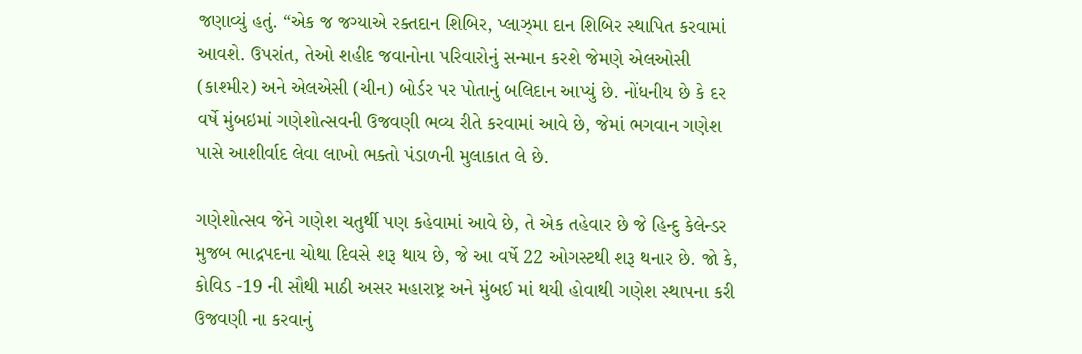જણાવ્યું હતું. “એક જ જગ્યાએ રક્તદાન શિબિર, પ્લાઝ્મા દાન શિબિર સ્થાપિત કરવામાં આવશે. ઉપરાંત, તેઓ શહીદ જવાનોના પરિવારોનું સન્માન કરશે જેમણે એલઓસી (કાશ્મીર) અને એલએસી (ચીન) બોર્ડર પર પોતાનું બલિદાન આપ્યું છે. નોંધનીય છે કે દર વર્ષે મુંબઇમાં ગણેશોત્સવની ઉજવણી ભવ્ય રીતે કરવામાં આવે છે, જેમાં ભગવાન ગણેશ પાસે આશીર્વાદ લેવા લાખો ભક્તો પંડાળની મુલાકાત લે છે.

ગણેશોત્સવ જેને ગણેશ ચતુર્થી પણ કહેવામાં આવે છે, તે એક તહેવાર છે જે હિન્દુ કેલેન્ડર મુજબ ભાદ્રપદના ચોથા દિવસે શરૂ થાય છે, જે આ વર્ષે 22 ઓગસ્ટથી શરૂ થનાર છે. જો કે, કોવિડ -19 ની સૌથી માઠી અસર મહારાષ્ટ્ર અને મુંબઈ માં થયી હોવાથી ગણેશ સ્થાપના કરી ઉજવણી ના કરવાનું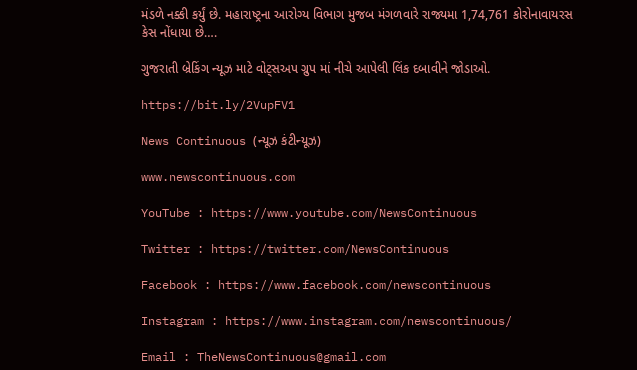મંડળે નક્કી કર્યું છે. મહારાષ્ટ્રના આરોગ્ય વિભાગ મુજબ મંગળવારે રાજ્યમા 1,74,761 કોરોનાવાયરસ કેસ નોંધાયા છે….

ગુજરાતી બ્રેકિંગ ન્યૂઝ માટે વોટ્સઅપ ગ્રુપ માં નીચે આપેલી લિંક દબાવીને જોડાઓ.

https://bit.ly/2VupFV1

News Continuous (ન્યૂઝ કંટીન્યૂઝ)

www.newscontinuous.com

YouTube : https://www.youtube.com/NewsContinuous

Twitter : https://twitter.com/NewsContinuous

Facebook : https://www.facebook.com/newscontinuous

Instagram : https://www.instagram.com/newscontinuous/

Email : TheNewsContinuous@gmail.com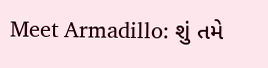Meet Armadillo: શું તમે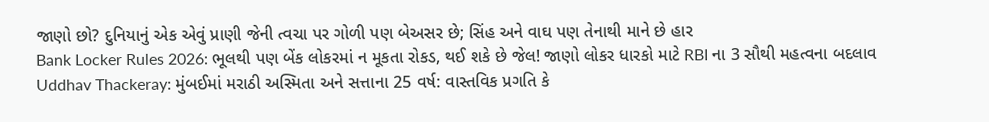જાણો છો? દુનિયાનું એક એવું પ્રાણી જેની ત્વચા પર ગોળી પણ બેઅસર છે; સિંહ અને વાઘ પણ તેનાથી માને છે હાર
Bank Locker Rules 2026: ભૂલથી પણ બેંક લોકરમાં ન મૂકતા રોકડ, થઈ શકે છે જેલ! જાણો લોકર ધારકો માટે RBI ના 3 સૌથી મહત્વના બદલાવ
Uddhav Thackeray: મુંબઈમાં મરાઠી અસ્મિતા અને સત્તાના 25 વર્ષ: વાસ્તવિક પ્રગતિ કે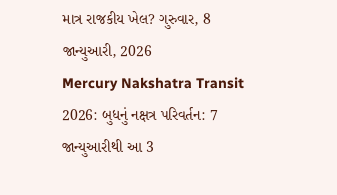માત્ર રાજકીય ખેલ? ગુરુવાર, 8 જાન્યુઆરી, 2026
Mercury Nakshatra Transit 2026: બુધનું નક્ષત્ર પરિવર્તન: 7 જાન્યુઆરીથી આ 3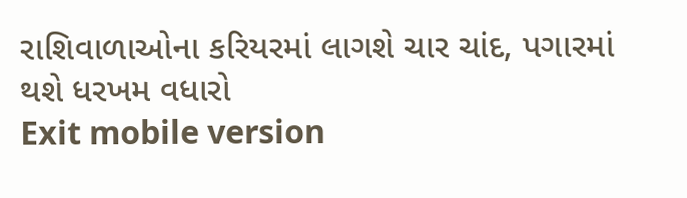રાશિવાળાઓના કરિયરમાં લાગશે ચાર ચાંદ, પગારમાં થશે ધરખમ વધારો
Exit mobile version